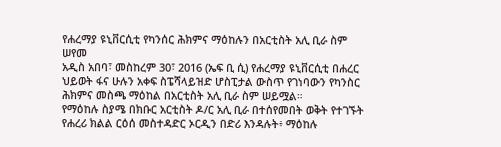የሐረማያ ዩኒቨርሲቲ የካንሰር ሕክምና ማዕከሉን በአርቲስት አሊ ቢራ ስም ሠየመ
አዲስ አበባ፣ መስከረም 30፣ 2016 (ኤፍ ቢ ሲ) የሐረማያ ዩኒቨርሲቲ በሐረር ህይወት ፋና ሁሉን አቀፍ ስፔሻላይዝድ ሆስፒታል ውስጥ የገነባውን የካንስር ሕክምና መስጫ ማዕከል በአርቲስት አሊ ቢራ ስም ሠይሟል።
የማዕከሉ ስያሜ በክቡር አርቲስት ዶ/ር አሊ ቢራ በተሰየመበት ወቅት የተገኙት የሐረሪ ክልል ርዕሰ መስተዳድር ኦርዲን በድሪ እንዳሉት፥ ማዕከሉ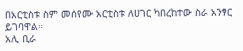በአርቲስቱ ስም መሰየሙ አርቲስቱ ለሀገር ካበረከተው ስራ አንፃር ይገባዋል።
አሊ ቢራ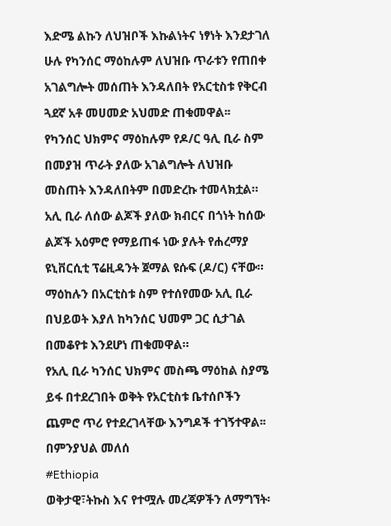እድሜ ልኩን ለህዝቦች እኩልነትና ነፃነት እንደታገለ ሁሉ የካንሰር ማዕከሉም ለህዝቡ ጥራቱን የጠበቀ አገልግሎት መሰጠት እንዳለበት የአርቲስቱ የቅርብ ጓደኛ አቶ መሀመድ አህመድ ጠቁመዋል፡፡
የካንሰር ህክምና ማዕከሉም የዶ/ር ዓሊ ቢራ ስም በመያዝ ጥራት ያለው አገልግሎት ለህዝቡ መስጠት እንዳለበትም በመድረኩ ተመላክቷል።
አሊ ቢራ ለሰው ልጆች ያለው ክብርና በጎነት ከሰው ልጆች አዕምሮ የማይጠፋ ነው ያሉት የሐረማያ ዩኒቨርሲቲ ፕሬዚዳንት ጀማል ዩሱፍ (ዶ/ር) ናቸው።
ማዕከሉን በአርቲስቱ ስም የተሰየመው አሊ ቢራ በህይወት እያለ ከካንሰር ህመም ጋር ሲታገል በመቆየቱ እንደሆነ ጠቁመዋል።
የአሊ ቢራ ካንሰር ህክምና መስጫ ማዕከል ስያሜ ይፋ በተደረገበት ወቅት የአርቲስቱ ቤተሰቦችን ጨምሮ ጥሪ የተደረገላቸው እንግዶች ተገኝተዋል፡፡
በምንያህል መለሰ
#Ethiopia
ወቅታዊ፣ትኩስ እና የተሟሉ መረጃዎችን ለማግኘት፡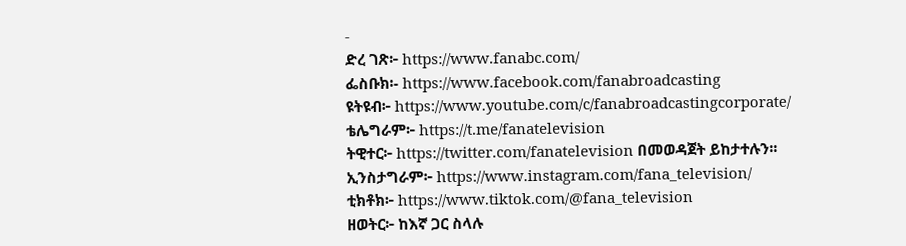-
ድረ ገጽ፦ https://www.fanabc.com/
ፌስቡክ፡- https://www.facebook.com/fanabroadcasting
ዩትዩብ፦ https://www.youtube.com/c/fanabroadcastingcorporate/
ቴሌግራም፦ https://t.me/fanatelevision
ትዊተር፦ https://twitter.com/fanatelevision በመወዳጀት ይከታተሉን፡፡
ኢንስታግራም፦ https://www.instagram.com/fana_television/
ቲክቶክ፦ https://www.tiktok.com/@fana_television
ዘወትር፦ ከእኛ ጋር ስላሉ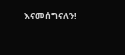እናመሰግናለን!